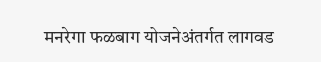मनरेगा फळबाग योजनेअंतर्गत लागवड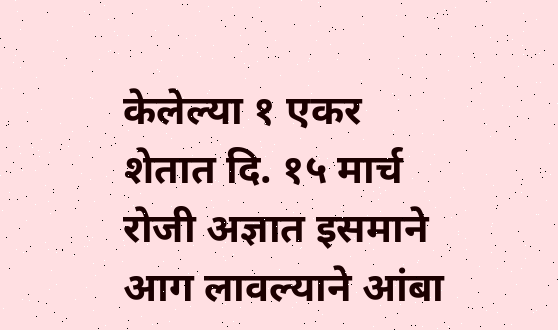केलेल्या १ एकर शेतात दि. १५ मार्च रोजी अज्ञात इसमाने आग लावल्याने आंबा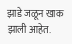झाडे जळून खाक झाली आहेत.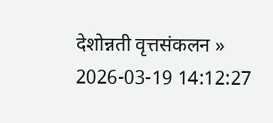देशोन्नती वृत्तसंकलन »
2026-03-19 14:12:27